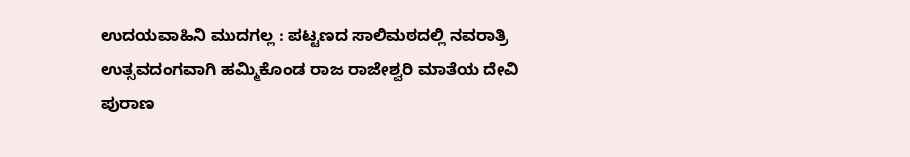ಉದಯವಾಹಿನಿ ಮುದಗಲ್ಲ : ಪಟ್ಟಣದ ಸಾಲಿಮಠದಲ್ಲಿ ನವರಾತ್ರಿ ಉತ್ಸವದಂಗವಾಗಿ ಹಮ್ಮಿಕೊಂಡ ರಾಜ ರಾಜೇಶ್ವರಿ ಮಾತೆಯ ದೇವಿ ಪುರಾಣ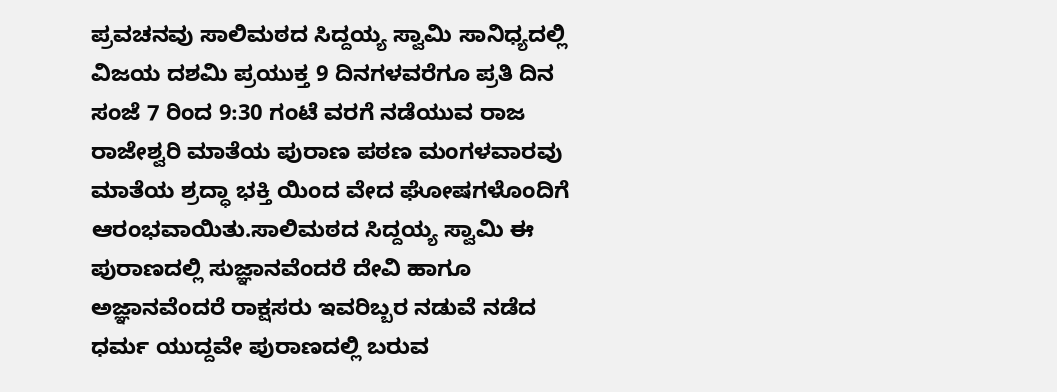ಪ್ರವಚನವು ಸಾಲಿಮಠದ ಸಿದ್ದಯ್ಯ ಸ್ವಾಮಿ ಸಾನಿಧ್ಯದಲ್ಲಿ ವಿಜಯ ದಶಮಿ ಪ್ರಯುಕ್ತ 9 ದಿನಗಳವರೆಗೂ ಪ್ರತಿ ದಿನ ಸಂಜೆ 7 ರಿಂದ 9:30 ಗಂಟೆ ವರಗೆ ನಡೆಯುವ ರಾಜ ರಾಜೇಶ್ವರಿ ಮಾತೆಯ ಪುರಾಣ ಪಠಣ ಮಂಗಳವಾರವು ಮಾತೆಯ ಶ್ರದ್ಧಾ ಭಕ್ತಿ ಯಿಂದ ವೇದ ಘೋಷಗಳೊಂದಿಗೆ ಆರಂಭವಾಯಿತು.ಸಾಲಿಮಠದ ಸಿದ್ದಯ್ಯ ಸ್ವಾಮಿ ಈ ಪುರಾಣದಲ್ಲಿ ಸುಜ್ಞಾನವೆಂದರೆ ದೇವಿ ಹಾಗೂ ಅಜ್ಞಾನವೆಂದರೆ ರಾಕ್ಷಸರು ಇವರಿಬ್ಬರ ನಡುವೆ ನಡೆದ ಧರ್ಮ ಯುದ್ದವೇ ಪುರಾಣದಲ್ಲಿ ಬರುವ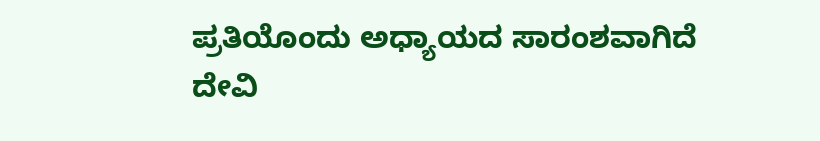ಪ್ರತಿಯೊಂದು ಅಧ್ಯಾಯದ ಸಾರಂಶವಾಗಿದೆ ದೇವಿ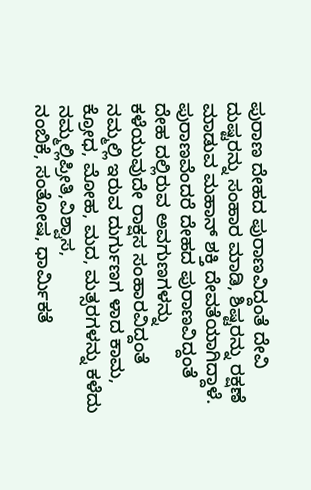ಪುರಾಣ ದೇಹದ ಪುರಾಣವಿದ್ದಂತೆ ದೇವಿ ದುಷ್ಟರನ್ನು ಸಂಹಾರ ಮಾಡಿ, ಶಿಷ್ಟರನ್ನು ರಕ್ಷಣೆ ಮಾಡುವ ಮಹಾನ್ ಶಕ್ತಿ ದೇವತೆಯಾಗಿದ್ದಾಳೆ. ಪುರಾಣವೆಂದರೆ ದೇಹದ ಪುರಾಣವಿದ್ದಂತೆ ದೇಹ ದಲ್ಲಿರುವ ಅವಗುಣಗಳನ್ನು ಕಳೆಯುವುದೇ ರಾಕ್ಷಸ ಸಂಹಾರವಿದ್ದಂತೆ ನಮ್ಮಲ್ಲಿ ಇರುವ ದುರ್ಗುಣಗ ಳಾದ ಕಾಮ, ಕ್ರೋಧ, ಮೋಹ, ಮದ, ಮತ್ಸರಗಳನ್ನು ಕಳೆದು ನಮ್ಮಲ್ಲಿಪ್ರೀತಿ,ವಿಶ್ವಾಸ,
ನಂಬಿಕೆ, ಸಂತೋಷ, ಧಾರ್ಮಿಕತೆ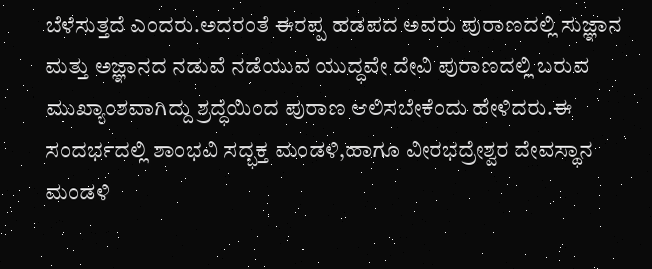ಬೆಳೆಸುತ್ತದೆ ಎಂದರು.ಅದರಂತೆ ಈರಪ್ಪ ಹಡಪದ ಅವರು ಪುರಾಣದಲ್ಲಿ ಸುಜ್ಞಾನ ಮತ್ತು ಅಜ್ಞಾನದ ನಡುವೆ ನಡೆಯುವ ಯುದ್ಧವೇ ದೇವಿ ಪುರಾಣದಲ್ಲಿ ಬರುವ ಮುಖ್ಯಾಂಶವಾಗಿದ್ದು ಶ್ರದ್ಧೆಯಿಂದ ಪುರಾಣ ಆಲಿಸಬೇಕೆಂದು ಹೇಳಿದರು.ಈ ಸಂದರ್ಭದಲ್ಲಿ ಶಾಂಭವಿ ಸದ್ಭಕ್ತ ಮಂಡಳಿ,ಹಾಗೂ ವೀರಭದ್ರೇಶ್ವರ ದೇವಸ್ಥಾನ ಮಂಡಳಿ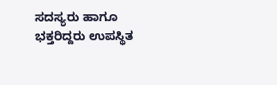ಸದಸ್ಯರು ಹಾಗೂ ಭಕ್ತರಿದ್ದರು ಉಪಸ್ಥಿತ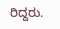ರಿದ್ದರು.